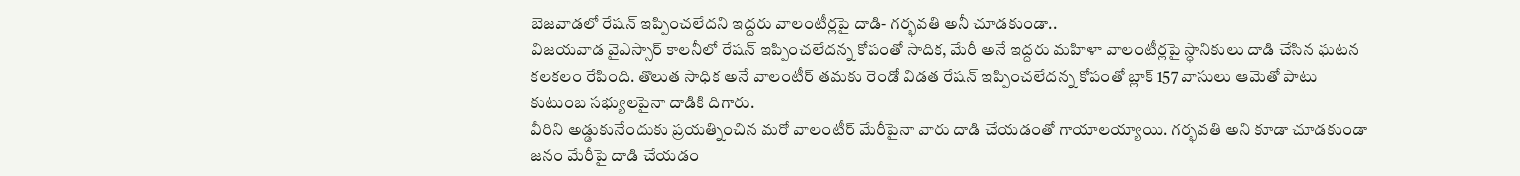బెజవాడలో రేషన్ ఇప్పించలేదని ఇద్దరు వాలంటీర్లపై దాడి- గర్భవతి అనీ చూడకుండా..
విజయవాడ వైఎస్సార్ కాలనీలో రేషన్ ఇప్పించలేదన్న కోపంతో సాదిక, మేరీ అనే ఇద్దరు మహిళా వాలంటీర్లపై స్ధానికులు దాడి చేసిన ఘటన కలకలం రేపింది. తొలుత సాధిక అనే వాలంటీర్ తమకు రెండో విడత రేషన్ ఇప్పించలేదన్న కోపంతో బ్లాక్ 157 వాసులు ఆమెతో పాటు కుటుంబ సభ్యులపైనా దాడికి దిగారు.
వీరిని అడ్డుకునేందుకు ప్రయత్నించిన మరో వాలంటీర్ మేరీపైనా వారు దాడి చేయడంతో గాయాలయ్యాయి. గర్భవతి అని కూడా చూడకుండా జనం మేరీపై దాడి చేయడం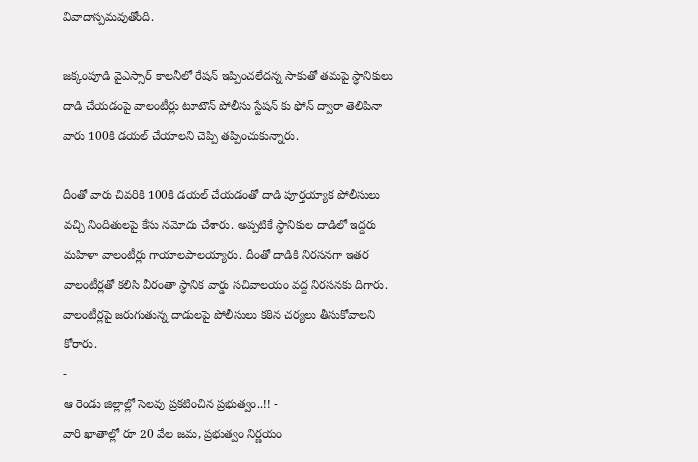వివాదాస్పమవుతోంది.

జక్కంపూడి వైఎస్సార్ కాలనీలో రేషన్ ఇప్పించలేదన్న సాకుతో తమపై స్ధానికులు దాడి చేయడంపై వాలంటీర్లు టూటౌన్ పోలీసు స్టేషన్ కు ఫోన్ ద్వారా తెలిపినా వారు 100కి డయల్ చేయాలని చెప్పి తప్పించుకున్నారు.

దీంతో వారు చివరికి 100కి డయల్ చేయడంతో దాడి పూర్తయ్యాక పోలీసులు వచ్చి నిందితులపై కేసు నమోదు చేశారు. అప్పటికే స్ధానికుల దాడిలో ఇద్దరు మహిళా వాలంటీర్లు గాయాలపాలయ్యారు. దీంతో దాడికి నిరసనగా ఇతర వాలంటీర్లతో కలిసి వీరంతా స్ధానిక వార్డు సచివాలయం వద్ద నిరసనకు దిగారు. వాలంటీర్లపై జరుగుతున్న దాడులపై పోలీసులు కఠిన చర్యలు తీసుకోవాలని కోరారు.
-
ఆ రెండు జిల్లాల్లో సెలవు ప్రకటించిన ప్రభుత్వం..!! -
వారి ఖాతాల్లో రూ 20 వేల జమ, ప్రభుత్వం నిర్ణయం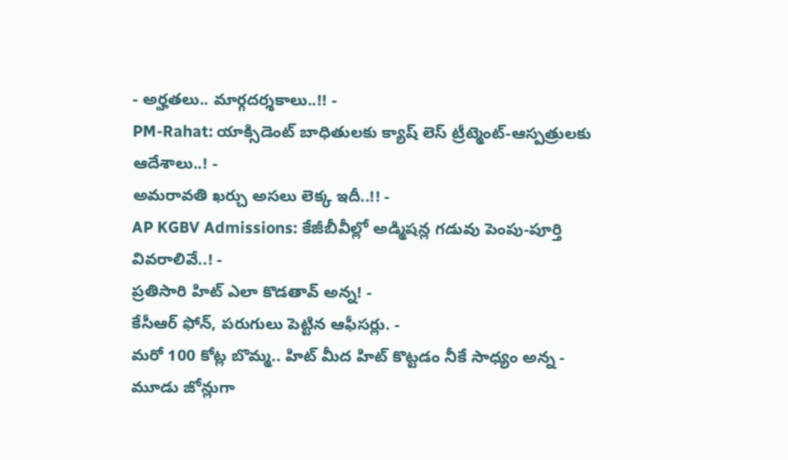- అర్హతలు.. మార్గదర్శకాలు..!! -
PM-Rahat: యాక్సిడెంట్ బాధితులకు క్యాష్ లెస్ ట్రీట్మెంట్-ఆస్పత్రులకు ఆదేశాలు..! -
అమరావతి ఖర్చు అసలు లెక్క ఇదీ..!! -
AP KGBV Admissions: కేజీబీవీల్లో అడ్మిషన్ల గడువు పెంపు-పూర్తి వివరాలివే..! -
ప్రతిసారి హిట్ ఎలా కొడతావ్ అన్న! -
కేసీఆర్ ఫోన్, పరుగులు పెట్టిన ఆఫీసర్లు. -
మరో 100 కోట్ల బొమ్మ.. హిట్ మీద హిట్ కొట్టడం నీకే సాధ్యం అన్న -
మూడు జోన్లుగా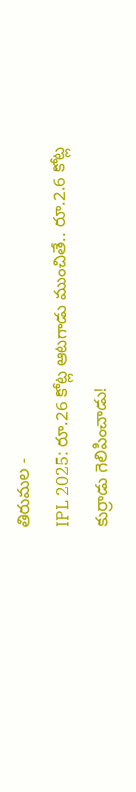తిరుమల -
IPL 2025: రూ.26 కోట్ల ఆటగాడు ముంచితే.. రూ.2.6 కోట్ల కుర్రాడు గెలిపించాడు!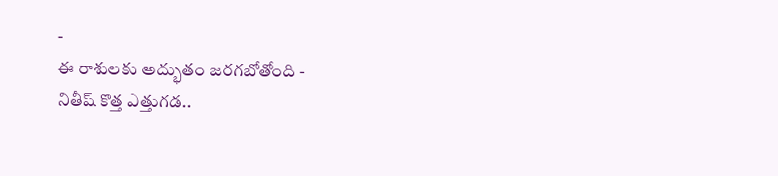-
ఈ రాశులకు అద్భుతం జరగబోతోంది -
నితీష్ కొత్త ఎత్తుగడ..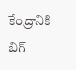కేంద్రానికి బిగ్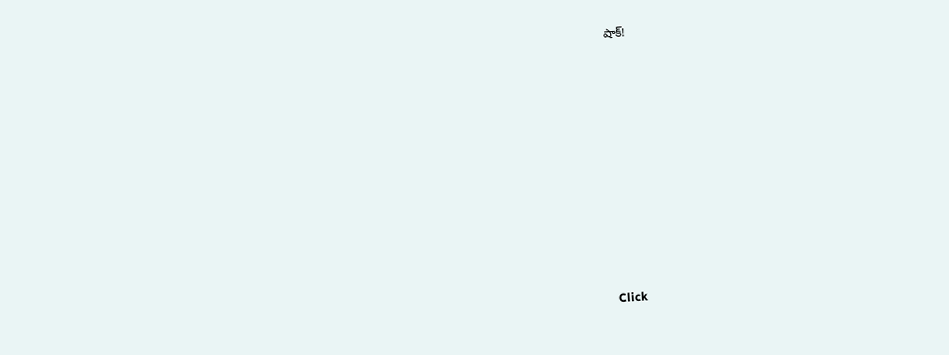షాక్!












Click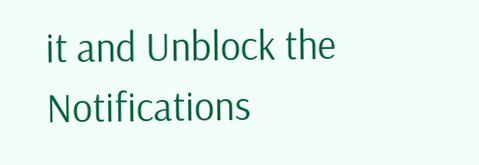it and Unblock the Notifications